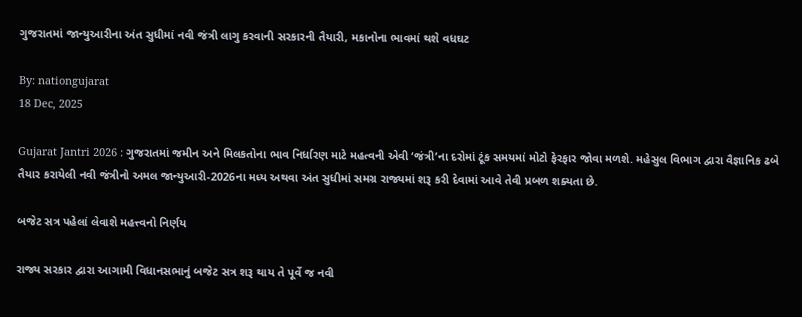ગુજરાતમાં જાન્યુઆરીના અંત સુધીમાં નવી જંત્રી લાગુ કરવાની સરકારની તૈયારી, મકાનોના ભાવમાં થશે વધઘટ

By: nationgujarat
18 Dec, 2025

Gujarat Jantri 2026 : ગુજરાતમાં જમીન અને મિલકતોના ભાવ નિર્ધારણ માટે મહત્વની એવી ‘જંત્રી’ના દરોમાં ટૂંક સમયમાં મોટો ફેરફાર જોવા મળશે. મહેસુલ વિભાગ દ્વારા વૈજ્ઞાનિક ઢબે તૈયાર કરાયેલી નવી જંત્રીનો અમલ જાન્યુઆરી-2026ના મધ્ય અથવા અંત સુધીમાં સમગ્ર રાજ્યમાં શરૂ કરી દેવામાં આવે તેવી પ્રબળ શક્યતા છે.

બજેટ સત્ર પહેલાં લેવાશે મહત્ત્વનો નિર્ણય

રાજ્ય સરકાર દ્વારા આગામી વિધાનસભાનું બજેટ સત્ર શરૂ થાય તે પૂર્વે જ નવી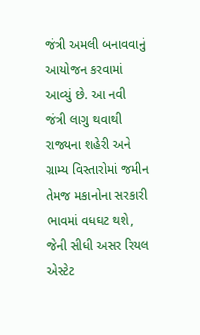જંત્રી અમલી બનાવવાનું આયોજન કરવામાં આવ્યું છે. આ નવી જંત્રી લાગુ થવાથી રાજ્યના શહેરી અને ગ્રામ્ય વિસ્તારોમાં જમીન તેમજ મકાનોના સરકારી ભાવમાં વધઘટ થશે, જેની સીધી અસર રિયલ એસ્ટેટ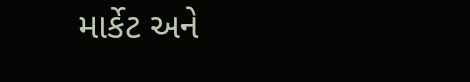માર્કેટ અને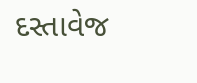દસ્તાવેજ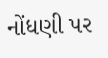નોંધણી પર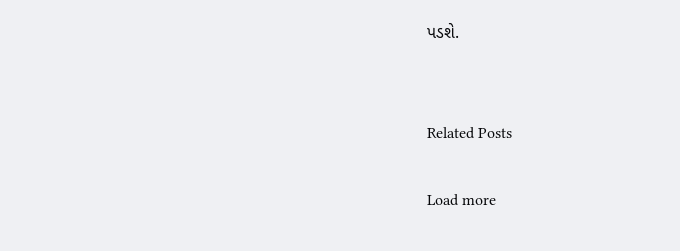પડશે.


Related Posts

Load more